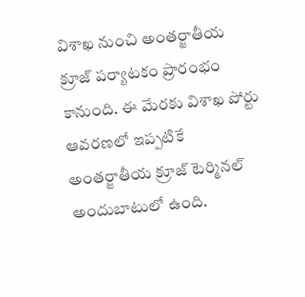విశాఖ నుంచి అంతర్జాతీయ క్రూజ్ పర్యాటకం ప్రారంభం కానుంది. ఈ మేరకు విశాఖ పోర్టు ఆవరణలో ఇప్పటికే అంతర్జాతీయ క్రూజ్ టెర్మినల్ అందుబాటులో ఉంది.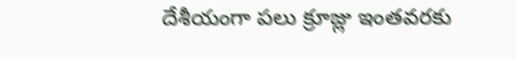దేశీయంగా పలు క్రూజ్లు ఇంతవరకు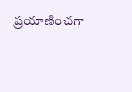ప్రయాణించగా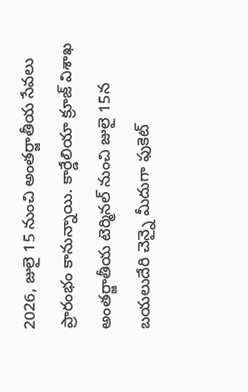2026, జులై 15 నుంచి అంతర్జాతీయ సేవలు ప్రారంభం కానున్నాయి. కార్డేలియా క్రూజ్ విశాఖ అంతర్జాతీయ టెర్మినల్ నుంచి జులై 15న బయలుదేరి చెన్నై మీదుగా ఫుకెట్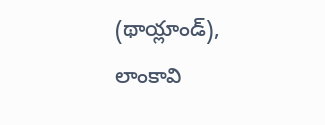(థాయ్లాండ్), లాంకావి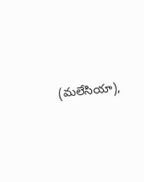(మలేసియా),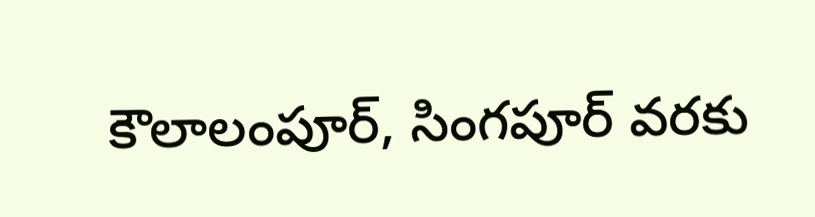కౌలాలంపూర్, సింగపూర్ వరకు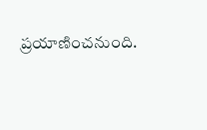ప్రయాణించనుంది.